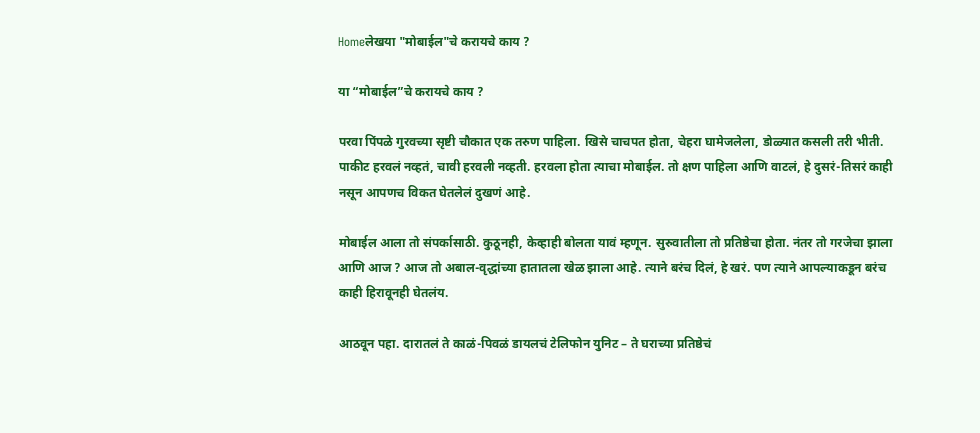Homeलेखया "मोबाईल"चे करायचे काय ?

या “मोबाईल”चे करायचे काय ?

परवा पिंपळे गुरवच्या सृष्टी चौकात एक तरुण पाहिला. खिसे चाचपत होता, चेहरा घामेजलेला, डोळ्यात कसली तरी भीती. पाकीट हरवलं नव्हतं, चावी हरवली नव्हती. हरवला होता त्याचा मोबाईल. तो क्षण पाहिला आणि वाटलं, हे दुसरं-तिसरं काही नसून आपणच विकत घेतलेलं दुखणं आहे.

मोबाईल आला तो संपर्कासाठी. कुठूनही, केव्हाही बोलता यावं म्हणून. सुरुवातीला तो प्रतिष्ठेचा होता. नंतर तो गरजेचा झाला आणि आज ? आज तो अबाल-वृद्धांच्या हातातला खेळ झाला आहे. त्याने बरंच दिलं, हे खरं. पण त्याने आपल्याकडून बरंच काही हिरावूनही घेतलंय.

आठवून पहा. दारातलं ते काळं-पिवळं डायलचं टेलिफोन युनिट – ते घराच्या प्रतिष्ठेचं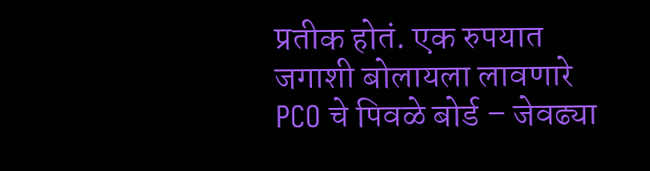प्रतीक होतं. एक रुपयात जगाशी बोलायला लावणारे PCO चे पिवळे बोर्ड – जेवढ्या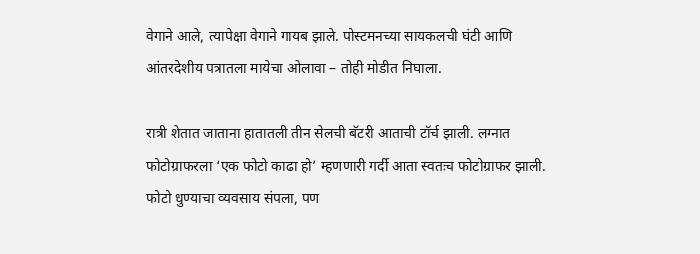वेगाने आले, त्यापेक्षा वेगाने गायब झाले. पोस्टमनच्या सायकलची घंटी आणि आंतरदेशीय पत्रातला मायेचा ओलावा – तोही मोडीत निघाला.

रात्री शेतात जाताना हातातली तीन सेलची बॅटरी आताची टॉर्च झाली. लग्नात फोटोग्राफरला ‘एक फोटो काढा हो’ म्हणणारी गर्दी आता स्वतःच फोटोग्राफर झाली. फोटो धुण्याचा व्यवसाय संपला, पण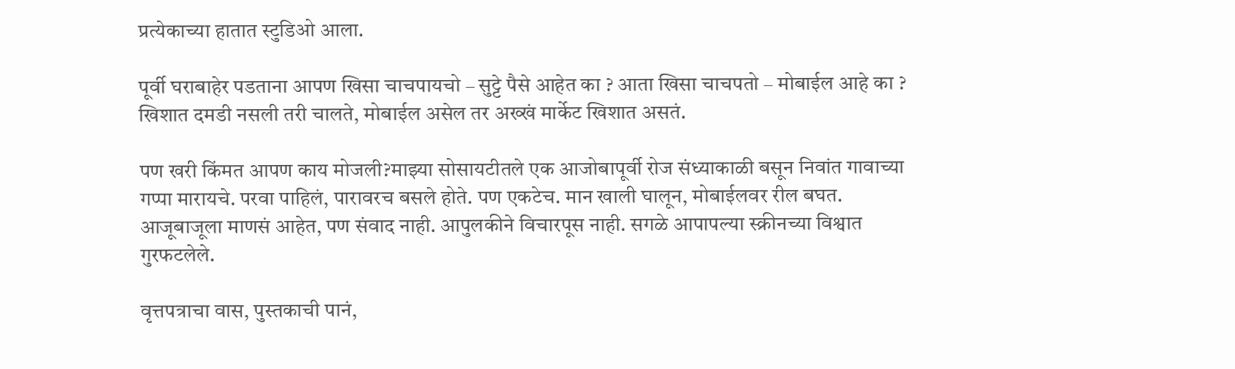प्रत्येकाच्या हातात स्टुडिओ आला.

पूर्वी घराबाहेर पडताना आपण खिसा चाचपायचो – सुट्टे पैसे आहेत का ? आता खिसा चाचपतो – मोबाईल आहे का ? खिशात दमडी नसली तरी चालते, मोबाईल असेल तर अख्खं मार्केट खिशात असतं.

पण खरी किंमत आपण काय मोजली?माझ्या सोसायटीतले एक आजोबापूर्वी रोज संध्याकाळी बसून निवांत गावाच्या गप्पा मारायचे. परवा पाहिलं, पारावरच बसले होते. पण एकटेच. मान खाली घालून, मोबाईलवर रील बघत. आजूबाजूला माणसं आहेत, पण संवाद नाही. आपुलकीने विचारपूस नाही. सगळे आपापल्या स्क्रीनच्या विश्वात गुरफटलेले.

वृत्तपत्राचा वास, पुस्तकाची पानं,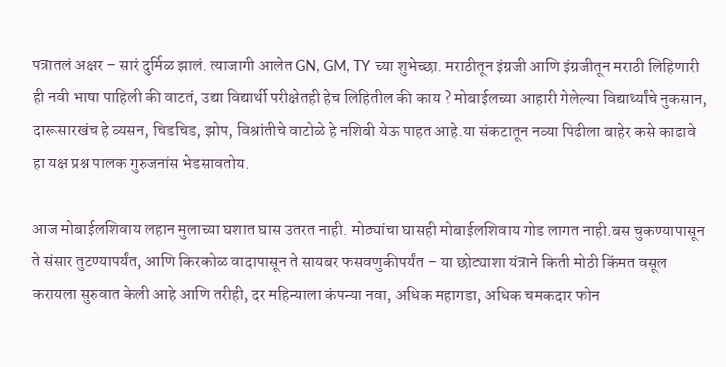पत्रातलं अक्षर – सारं दुर्मिळ झालं. त्याजागी आलेत GN, GM, TY च्या शुभेच्छा. मराठीतून इंग्रजी आणि इंग्रजीतून मराठी लिहिणारी ही नवी भाषा पाहिली की वाटतं, उद्या विद्यार्थी परीक्षेतही हेच लिहितील की काय ? मोबाईलच्या आहारी गेलेल्या विद्यार्थ्यांचे नुकसान, दारूसारखंच हे व्यसन, चिडचिड, झोप, विश्रांतीचे वाटोळे हे नशिबी येऊ पाहत आहे.या संकटातून नव्या पिढीला बाहेर कसे काढावे हा यक्ष प्रश्न पालक गुरुजनांस भेडसावतोय.

आज मोबाईलशिवाय लहान मुलाच्या घशात घास उतरत नाही. मोठ्यांचा घासही मोबाईलशिवाय गोड लागत नाही.बस चुकण्यापासून ते संसार तुटण्यापर्यंत, आणि किरकोळ वादापासून ते सायबर फसवणुकीपर्यंत – या छोट्याशा यंत्राने किती मोठी किंमत वसूल करायला सुरुवात केली आहे आणि तरीही, दर महिन्याला कंपन्या नवा, अधिक महागडा, अधिक चमकदार फोन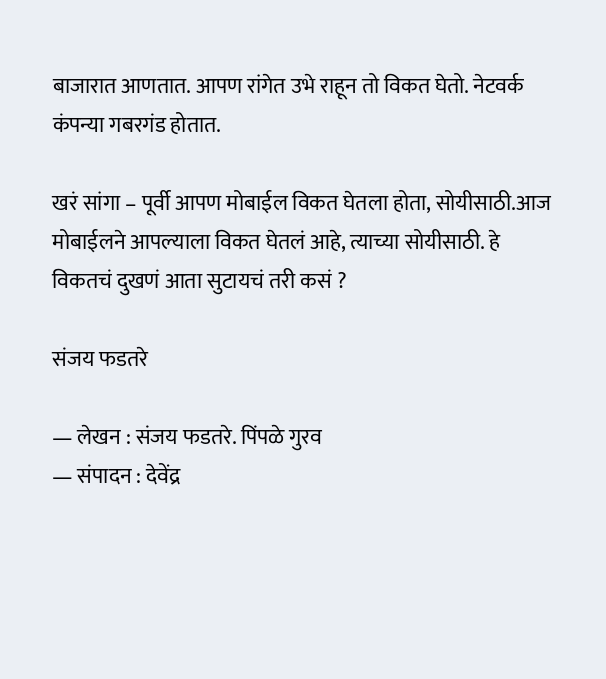बाजारात आणतात. आपण रांगेत उभे राहून तो विकत घेतो. नेटवर्क कंपन्या गबरगंड होतात.

खरं सांगा – पूर्वी आपण मोबाईल विकत घेतला होता, सोयीसाठी.आज मोबाईलने आपल्याला विकत घेतलं आहे, त्याच्या सोयीसाठी. हे विकतचं दुखणं आता सुटायचं तरी कसं ?

संजय फडतरे

— लेखन : संजय फडतरे. पिंपळे गुरव
— संपादन : देवेंद्र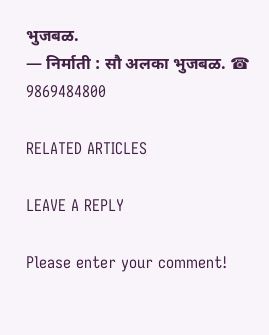भुजबळ.
— निर्माती : सौ अलका भुजबळ. ☎ 9869484800

RELATED ARTICLES

LEAVE A REPLY

Please enter your comment!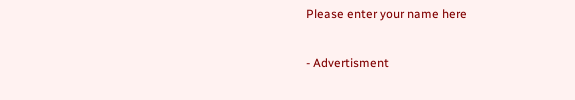Please enter your name here

- Advertisment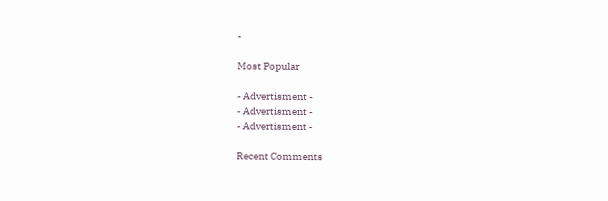-

Most Popular

- Advertisment -
- Advertisment -
- Advertisment -

Recent Comments